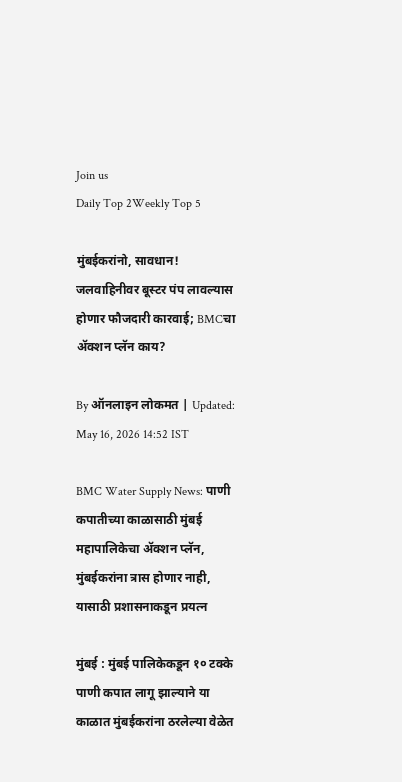Join us
Daily Top 2Weekly Top 5

मुंबईकरांनो, सावधान! जलवाहिनीवर बूस्टर पंप लावल्यास होणार फौजदारी कारवाई; BMCचा ॲक्शन प्लॅन काय?

By ऑनलाइन लोकमत | Updated: May 16, 2026 14:52 IST

BMC Water Supply News: पाणी कपातीच्या काळासाठी मुंबई महापालिकेचा ॲक्शन प्लॅन, मुंबईकरांना त्रास होणार नाही, यासाठी प्रशासनाकडून प्रयत्न

मुंबई : मुंबई पालिकेकडून १० टक्के पाणी कपात लागू झाल्याने या काळात मुंबईकरांना ठरलेल्या वेळेत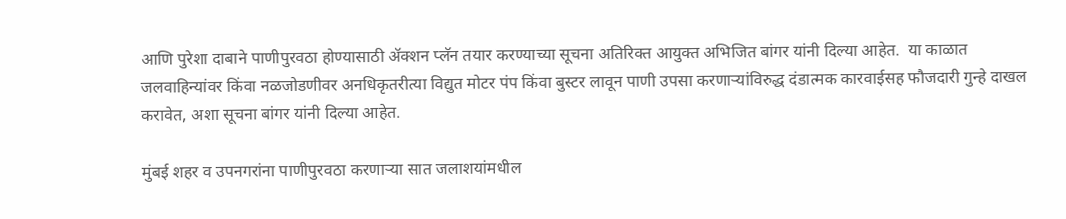आणि पुरेशा दाबाने पाणीपुरवठा होण्यासाठी ॲक्शन प्लॅन तयार करण्याच्या सूचना अतिरिक्त आयुक्त अभिजित बांगर यांनी दिल्या आहेत.  या काळात जलवाहिन्यांवर किंवा नळजोडणीवर अनधिकृतरीत्या विद्युत मोटर पंप किंवा बुस्टर लावून पाणी उपसा करणाऱ्यांविरुद्ध दंडात्मक कारवाईसह फौजदारी गुन्हे दाखल करावेत, अशा सूचना बांगर यांनी दिल्या आहेत.

मुंबई शहर व उपनगरांना पाणीपुरवठा करणाऱ्या सात जलाशयांमधील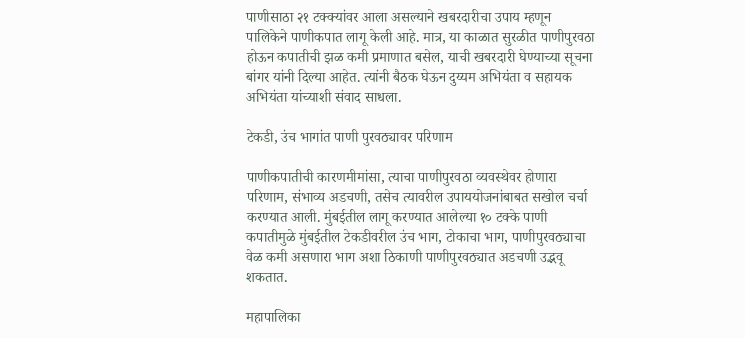पाणीसाठा २१ टक्क्यांवर आला असल्याने खबरदारीचा उपाय म्हणून पालिकेने पाणीकपात लागू केली आहे. मात्र, या काळात सुरळीत पाणीपुरवठा होऊन कपातीची झळ कमी प्रमाणात बसेल, याची खबरदारी घेण्याच्या सूचना बांगर यांनी दिल्या आहेत. त्यांनी बैठक घेऊन दुय्यम अभियंता व सहायक अभियंता यांच्याशी संवाद साधला.

टेकडी, उंच भागांत पाणी पुरवठ्यावर परिणाम

पाणीकपातीची कारणमीमांसा, त्याचा पाणीपुरवठा व्यवस्थेवर होणारा परिणाम, संभाव्य अडचणी, तसेच त्यावरील उपाययोजनांबाबत सखोल चर्चा करण्यात आली. मुंबईतील लागू करण्यात आलेल्या १० टक्के पाणी कपातीमुळे मुंबईतील टेकडीवरील उंच भाग, टोकाचा भाग, पाणीपुरवठ्याचा वेळ कमी असणारा भाग अशा ठिकाणी पाणीपुरवठ्यात अडचणी उद्भवू शकतात.

महापालिका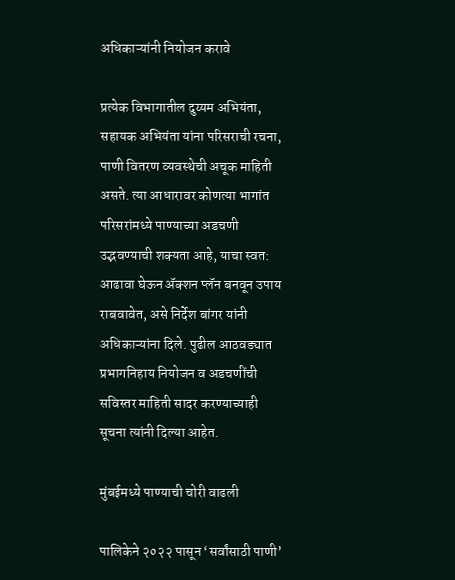अधिकाऱ्यांनी नियोजन करावे

प्रत्येक विभागातील दुय्यम अभियंता, सहायक अभियंता यांना परिसराची रचना, पाणी वितरण व्यवस्थेची अचूक माहिती असते. त्या आधारावर कोणत्या भागांत परिसरांमध्ये पाण्याच्या अडचणी उद्भवण्याची शक्यता आहे, याचा स्वत: आढावा घेऊन ॲक्शन प्लॅन बनवून उपाय राबवावेत, असे निर्देश बांगर यांनी अधिकाऱ्यांना दिले. पुढील आठवड्यात प्रभागनिहाय नियोजन व अडचणींची सविस्तर माहिती सादर करण्याच्याही सूचना त्यांनी दिल्या आहेत.

मुंबईमध्ये पाण्याची चोरी वाढली

पालिकेने २०२२ पासून ‘सर्वांसाठी पाणी’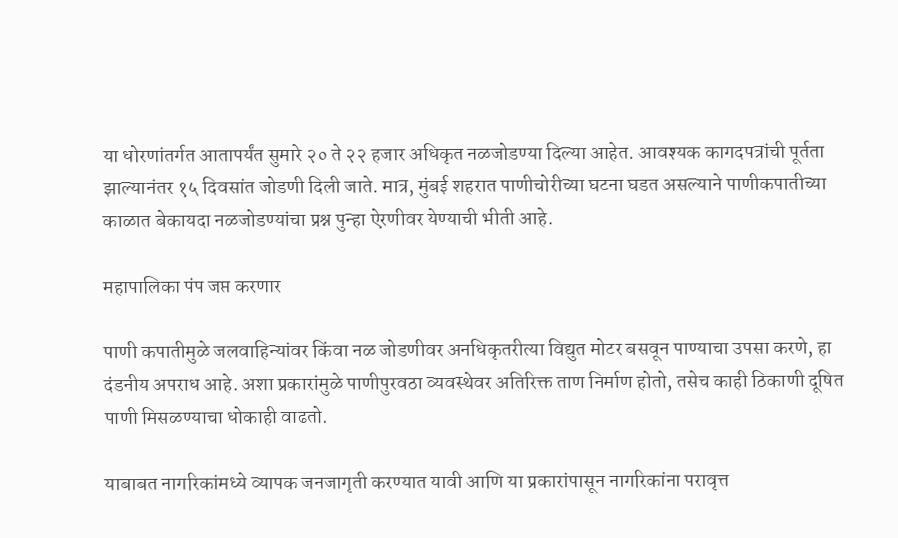या धोरणांतर्गत आतापर्यंत सुमारे २० ते २२ हजार अधिकृत नळजोडण्या दिल्या आहेत. आवश्यक कागदपत्रांची पूर्तता झाल्यानंतर १५ दिवसांत जोडणी दिली जाते. मात्र, मुंबई शहरात पाणीचोरीच्या घटना घडत असल्याने पाणीकपातीच्या काळात बेकायदा नळजोडण्यांचा प्रश्न पुन्हा ऐरणीवर येण्याची भीती आहे.

महापालिका पंप जप्त करणार

पाणी कपातीमुळे जलवाहिन्यांवर किंवा नळ जोडणीवर अनधिकृतरीत्या विद्युत मोटर बसवून पाण्याचा उपसा करणे, हा दंडनीय अपराध आहे. अशा प्रकारांमुळे पाणीपुरवठा व्यवस्थेवर अतिरिक्त ताण निर्माण होतो, तसेच काही ठिकाणी दूषित पाणी मिसळण्याचा धोकाही वाढतो.

याबाबत नागरिकांमध्ये व्यापक जनजागृती करण्यात यावी आणि या प्रकारांपासून नागरिकांना परावृत्त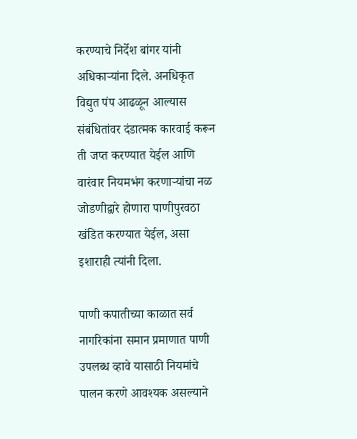करण्याचे निर्देश बांगर यांनी अधिकाऱ्यांना दिले. अनधिकृत विद्युत पंप आढळून आल्यास संबंधितांवर दंडात्मक कारवाई करून ती जप्त करण्यात येईल आणि  वारंवार नियमभंग करणाऱ्यांचा नळ जोडणीद्वारे होणारा पाणीपुरवठा खंडित करण्यात येईल, असा इशाराही त्यांनी दिला.

पाणी कपातीच्या काळात सर्व नागरिकांना समान प्रमाणात पाणी उपलब्ध व्हावे यासाठी नियमांचे पालन करणे आवश्यक असल्याने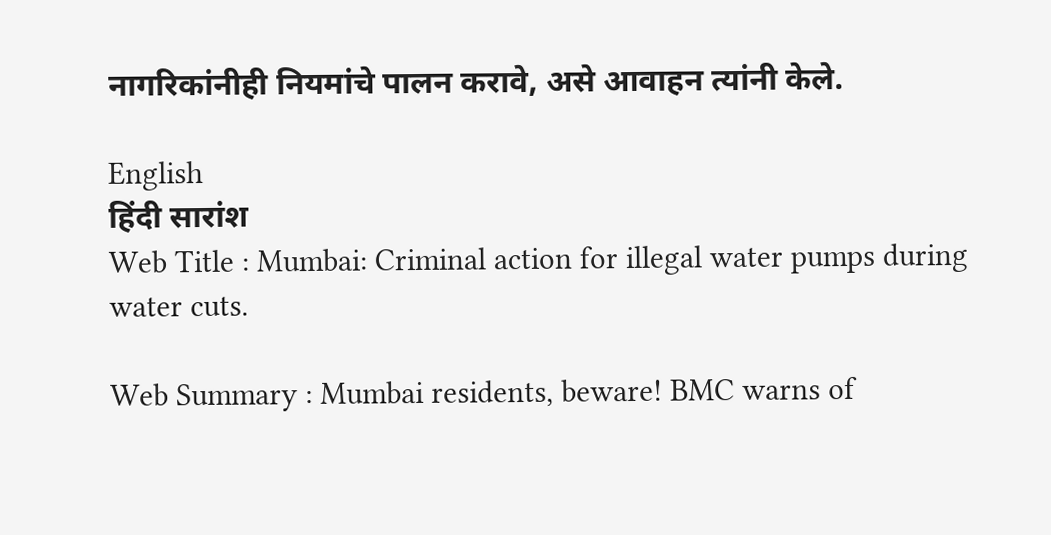नागरिकांनीही नियमांचे पालन करावे, असे आवाहन त्यांनी केले.

English
हिंदी सारांश
Web Title : Mumbai: Criminal action for illegal water pumps during water cuts.

Web Summary : Mumbai residents, beware! BMC warns of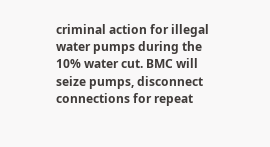criminal action for illegal water pumps during the 10% water cut. BMC will seize pumps, disconnect connections for repeat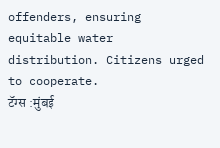offenders, ensuring equitable water distribution. Citizens urged to cooperate.
टॅग्स :मुंबई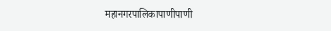महानगरपालिकापाणीपाणी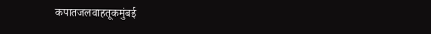कपातजलवाहतूकमुंबई